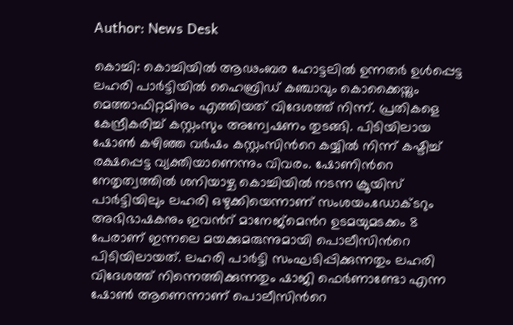Author: News Desk

കൊച്ചി: കൊച്ചിയിൽ ആഢംബര ഹോട്ടലില്‍ ഉന്നതർ ഉൾപ്പെട്ട ലഹരി പാർട്ടിയിൽ ഹൈബ്രിഡ് കഞ്ചാവും കൊക്കൈയ്നും മെത്താഫിറ്റമിനും എത്തിയത് വിദേശത്ത് നിന്ന്. പ്രതികളെ കേന്ദ്രീകരിച്ച് കസ്റ്റംസും അന്വേഷണം തുടങ്ങി. പിടിയിലായ ഷോൺ കഴിഞ്ഞ വർഷം കസ്റ്റംസിന്‍റെ കയ്യിൽ നിന്ന് കഷ്ടിച്ച് രക്ഷപ്പെട്ട വ്യക്തിയാണെന്നും വിവരം. ഷോണിന്‍റെ നേതൃത്വത്തിൽ ശനിയാഴ്ച കൊച്ചിയിൽ നടന്ന ക്രൂയിസ് പാർട്ടിയിലും ലഹരി ഒഴുക്കിയെന്നാണ് സംശയം.ഡോക്ടറും അഭിഭാഷകനും ഇവന്‍റ് മാനേജ്മെന്‍റ ഉടമയുമടക്കം 8 പേരാണ് ഇന്നലെ മയക്കുമരുന്നുമായി പൊലീസിന്‍റെ പിടിയിലായത്. ലഹരി പാർട്ടി സംഘടിപ്പിക്കുന്നതും ലഹരി വിദേശത്ത് നിന്നെത്തിക്കുന്നതും ഷാജി ഫെർണാണ്ടോ എന്ന ഷോൺ ആണെന്നാണ് പൊലീസിന്‍റെ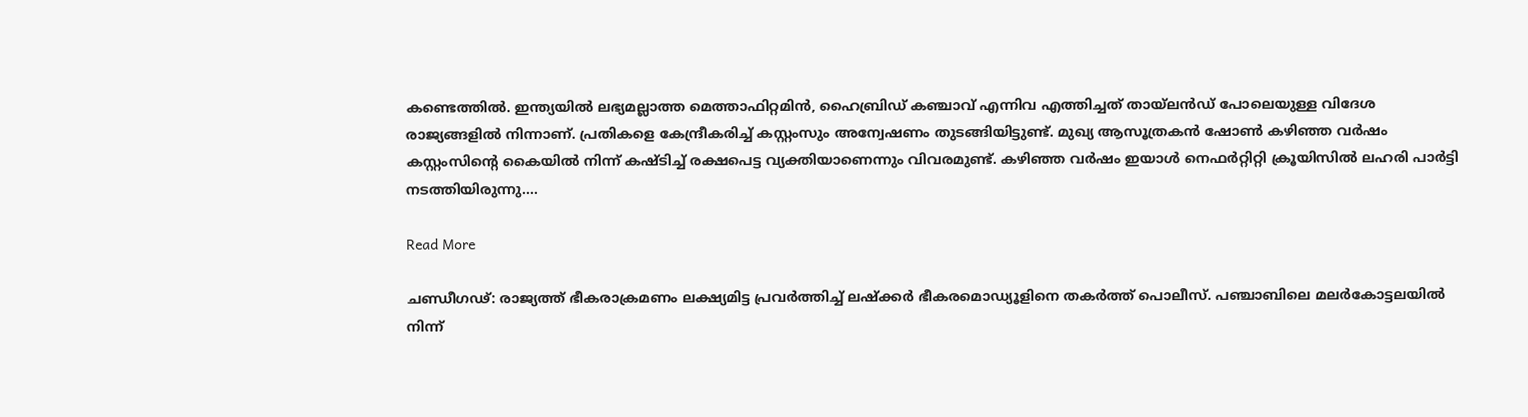കണ്ടെത്തില്‍. ഇന്ത്യയിൽ ലഭ്യമല്ലാത്ത മെത്താഫിറ്റമിൻ, ഹൈബ്രിഡ് കഞ്ചാവ് എന്നിവ എത്തിച്ചത് തായ്ലൻഡ് പോലെയുള്ള വിദേശ രാജ്യങ്ങളിൽ നിന്നാണ്. പ്രതികളെ കേന്ദ്രീകരിച്ച് കസ്റ്റംസും അന്വേഷണം തുടങ്ങിയിട്ടുണ്ട്. മുഖ്യ ആസൂത്രകൻ ഷോൺ കഴിഞ്ഞ വർഷം കസ്റ്റംസിന്റെ കൈയിൽ നിന്ന് കഷ്ടിച്ച് രക്ഷപെട്ട വ്യക്തിയാണെന്നും വിവരമുണ്ട്. കഴിഞ്ഞ വർഷം ഇയാൾ നെഫർറ്റിറ്റി ക്രൂയിസിൽ ലഹരി പാർട്ടി നടത്തിയിരുന്നു.…

Read More

ചണ്ഡീഗഢ്: രാജ്യത്ത് ഭീകരാക്രമണം ലക്ഷ്യമിട്ട പ്രവർത്തിച്ച് ലഷ്ക്കർ ഭീകരമൊഡ്യൂളിനെ തകർത്ത് പൊലീസ്. പഞ്ചാബിലെ മലർകോട്ടലയിൽ നിന്ന്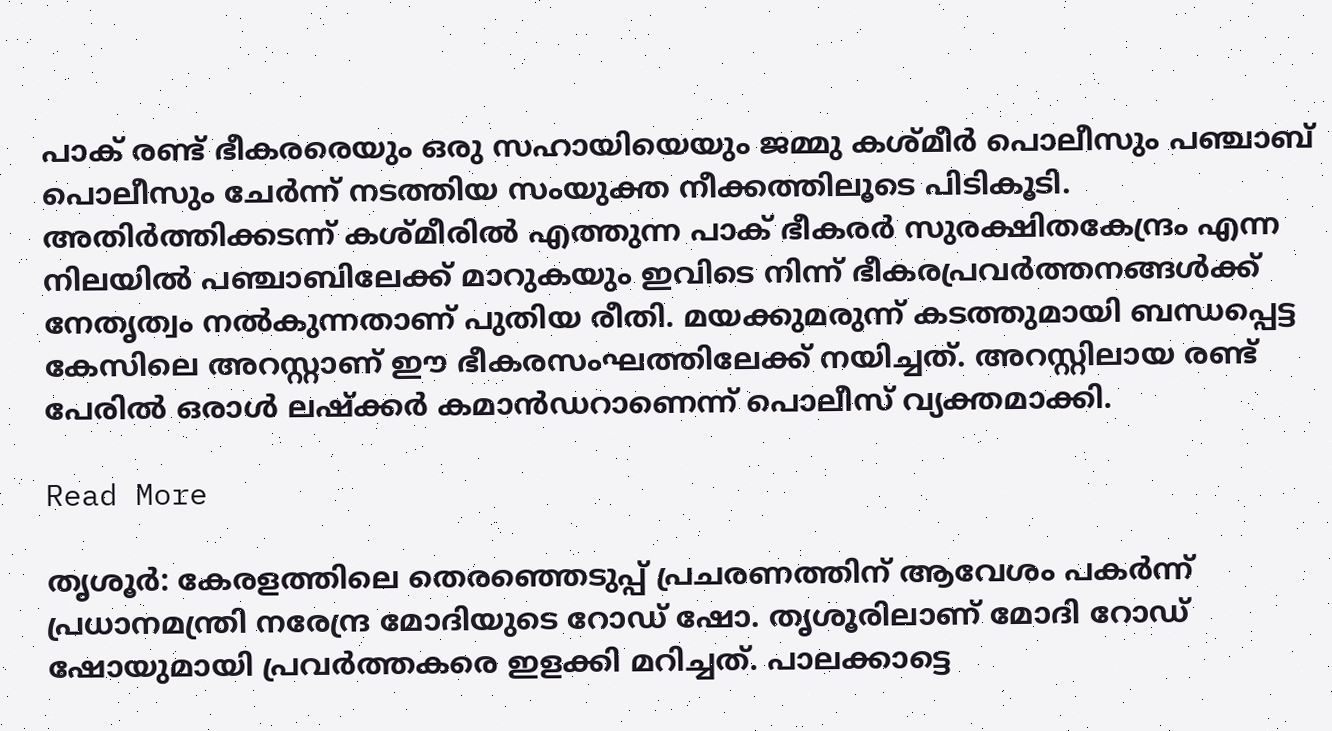പാക് രണ്ട് ഭീകരരെയും ഒരു സഹായിയെയും ജമ്മു കശ്മീർ പൊലീസും പഞ്ചാബ് പൊലീസും ചേർന്ന് നടത്തിയ സംയുക്ത നീക്കത്തിലൂടെ പിടികൂടി. അതിർത്തിക്കടന്ന് കശ്മീരിൽ എത്തുന്ന പാക് ഭീകരർ സുരക്ഷിതകേന്ദ്രം എന്ന നിലയിൽ പഞ്ചാബിലേക്ക് മാറുകയും ഇവിടെ നിന്ന് ഭീകരപ്രവർത്തനങ്ങൾക്ക് നേതൃത്വം നൽകുന്നതാണ് പുതിയ രീതി. മയക്കുമരുന്ന് കടത്തുമായി ബന്ധപ്പെട്ട കേസിലെ അറസ്റ്റാണ് ഈ ഭീകരസംഘത്തിലേക്ക് നയിച്ചത്. അറസ്റ്റിലായ രണ്ട് പേരിൽ ഒരാൾ ലഷ്ക്കർ കമാൻഡറാണെന്ന് പൊലീസ് വ്യക്തമാക്കി.

Read More

തൃശൂർ: കേരളത്തിലെ തെരഞ്ഞെടുപ്പ് പ്രചരണത്തിന് ആവേശം പകർന്ന് പ്രധാനമന്ത്രി നരേന്ദ്ര മോദിയുടെ റോ‍ഡ് ഷോ. തൃശൂരിലാണ് മോദി റോഡ് ഷോയുമായി പ്രവർത്തകരെ ഇളക്കി മറിച്ചത്. പാലക്കാട്ടെ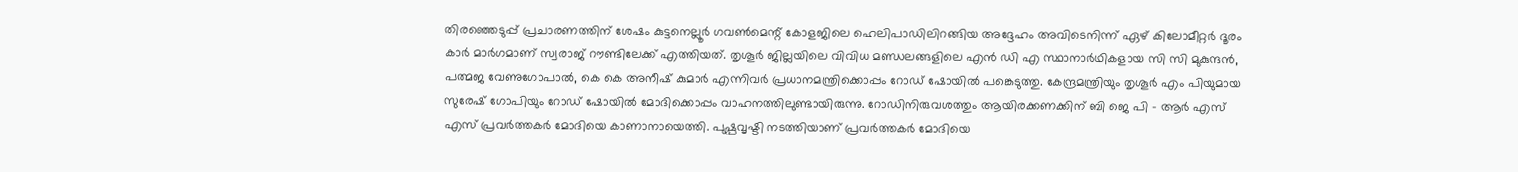തിരഞ്ഞെടുപ്പ് പ്രചാരണത്തിന് ശേഷം കുട്ടനെല്ലൂർ ഗവൺമെന്റ് കോളജിലെ ഹെലിപാഡിലിറങ്ങിയ അദ്ദേഹം അവിടെനിന്ന് ഏഴ് കിലോമീറ്റർ ദൂരം കാർ മാർഗമാണ് സ്വരാജ് റൗണ്ടിലേക്ക് എത്തിയത്. തൃശൂർ ജില്ലയിലെ വിവിധ മണ്ഡലങ്ങളിലെ എൻ ഡി എ സ്ഥാനാർഥികളായ സി സി മുകുന്ദൻ, പത്മജ വേണുഗോപാൽ, കെ കെ അനീഷ് കുമാർ എന്നിവർ പ്രധാനമന്ത്രിക്കൊപ്പം റോഡ് ഷോയിൽ പങ്കെടുത്തു. കേന്ദ്രമന്ത്രിയും തൃശൂർ എം പിയുമായ സുരേഷ് ഗോപിയും റോഡ് ഷോയിൽ മോദിക്കൊപ്പം വാഹനത്തിലുണ്ടായിരുന്നു. റോഡിനിരുവശത്തും ആയിരക്കണക്കിന് ബി ജെ പി – ആർ എസ് എസ് പ്രവർത്തകർ മോദിയെ കാണാനായെത്തി. പുഷ്പവൃഷ്ടി നടത്തിയാണ് പ്രവർത്തകർ മോദിയെ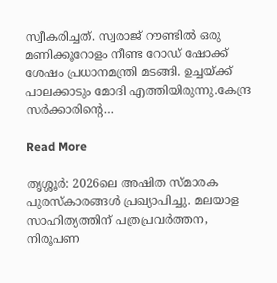സ്വീകരിച്ചത്. സ്വരാജ് റൗണ്ടിൽ ഒരു മണിക്കൂറോളം നീണ്ട റോഡ് ഷോക്ക് ശേഷം പ്രധാനമന്ത്രി മടങ്ങി. ഉച്ചയ്ക്ക് പാലക്കാടും മോദി എത്തിയിരുന്നു.കേന്ദ്ര സർക്കാരിൻ്റെ…

Read More

തൃശ്ശൂർ: 2026ലെ അഷിത സ്മാരക പുരസ്കാരങ്ങൾ പ്രഖ്യാപിച്ചു. മലയാള സാഹിത്യത്തിന് പത്രപ്രവർത്തന, നിരൂപണ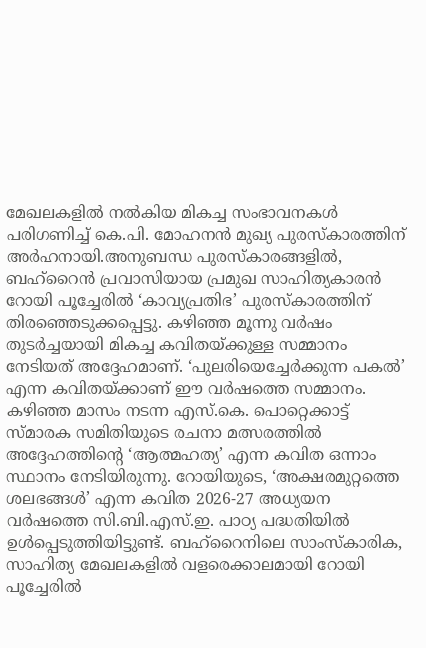മേഖലകളിൽ നൽകിയ മികച്ച സംഭാവനകൾ പരിഗണിച്ച് കെ.പി. മോഹനൻ മുഖ്യ പുരസ്കാരത്തിന് അർഹനായി.അനുബന്ധ പുരസ്‌കാരങ്ങളിൽ, ബഹ്റൈൻ പ്രവാസിയായ പ്രമുഖ സാഹിത്യകാരൻ റോയി പൂച്ചേരിൽ ‘കാവ്യപ്രതിഭ’ പുരസ്കാരത്തിന് തിരഞ്ഞെടുക്കപ്പെട്ടു. കഴിഞ്ഞ മൂന്നു വർഷം തുടർച്ചയായി മികച്ച കവിതയ്ക്കുള്ള സമ്മാനം നേടിയത് അദ്ദേഹമാണ്. ‘പുലരിയെച്ചേർക്കുന്ന പകൽ’ എന്ന കവിതയ്ക്കാണ് ഈ വർഷത്തെ സമ്മാനം. കഴിഞ്ഞ മാസം നടന്ന എസ്.കെ. പൊറ്റെക്കാട്ട് സ്മാരക സമിതിയുടെ രചനാ മത്സരത്തിൽ അദ്ദേഹത്തിൻ്റെ ‘ആത്മഹത്യ’ എന്ന കവിത ഒന്നാം സ്ഥാനം നേടിയിരുന്നു. റോയിയുടെ, ‘അക്ഷരമുറ്റത്തെ ശലഭങ്ങൾ’ എന്ന കവിത 2026-27 അധ്യയന വർഷത്തെ സി.ബി.എസ്.ഇ. പാഠ്യ പദ്ധതിയിൽ ഉൾപ്പെടുത്തിയിട്ടുണ്ട്. ബഹ്റൈനിലെ സാംസ്കാരിക, സാഹിത്യ മേഖലകളിൽ വളരെക്കാലമായി റോയി പൂച്ചേരിൽ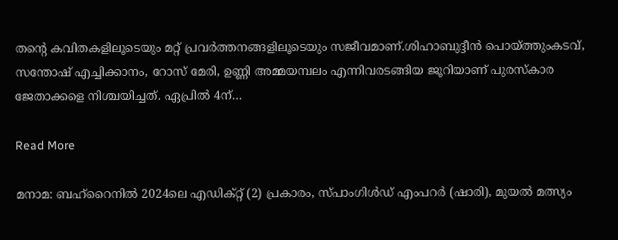തൻ്റെ കവിതകളിലൂടെയും മറ്റ് പ്രവർത്തനങ്ങളിലൂടെയും സജീവമാണ്.ശിഹാബുദ്ദീൻ പൊയ്ത്തുംകടവ്, സന്തോഷ് എച്ചിക്കാനം, റോസ് മേരി, ഉണ്ണി അമ്മയമ്പലം എന്നിവരടങ്ങിയ ജൂറിയാണ് പുരസ്കാര ജേതാക്കളെ നിശ്ചയിച്ചത്. ഏപ്രിൽ 4ന്…

Read More

മനാമ: ബഹ്റൈനിൽ 2024ലെ എഡിക്റ്റ് (2) പ്രകാരം, സ്പാംഗിൾഡ് എംപറർ (ഷാരി), മുയൽ മത്സ്യം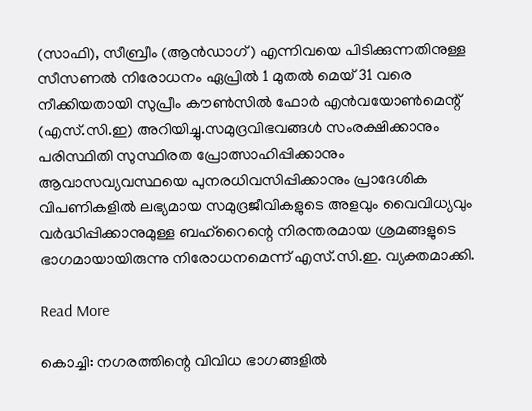(സാഫി), സീബ്രീം (ആൻഡാഗ്) എന്നിവയെ പിടിക്കുന്നതിനുള്ള സീസണൽ നിരോധനം ഏപ്രിൽ 1 മുതൽ മെയ് 31 വരെ നീക്കിയതായി സുപ്രീം കൗൺസിൽ ഫോർ എൻവയോൺമെന്റ് (എസ്‌.സി‌.ഇ) അറിയിച്ചു.സമുദ്രവിഭവങ്ങൾ സംരക്ഷിക്കാനും പരിസ്ഥിതി സുസ്ഥിരത പ്രോത്സാഹിപ്പിക്കാനും ആവാസവ്യവസ്ഥയെ പുനരധിവസിപ്പിക്കാനും പ്രാദേശിക വിപണികളിൽ ലഭ്യമായ സമുദ്രജീവികളുടെ അളവും വൈവിധ്യവും വർദ്ധിപ്പിക്കാനുമുള്ള ബഹ്‌റൈന്റെ നിരന്തരമായ ശ്രമങ്ങളുടെ ഭാഗമായായിരുന്നു നിരോധനമെന്ന് എസ്‌.സി‌.ഇ. വ്യക്തമാക്കി.

Read More

കൊച്ചി: നഗരത്തിന്റെ വിവിധ ഭാഗങ്ങളിൽ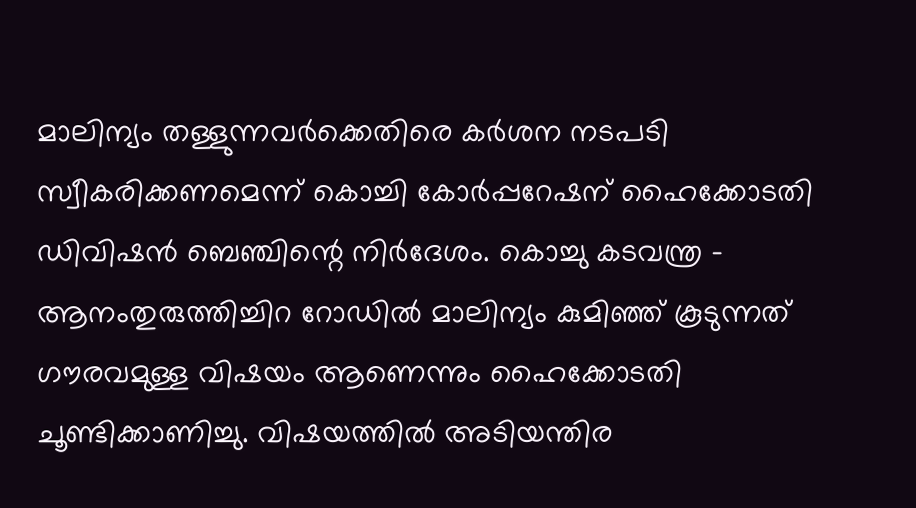മാലിന്യം തള്ളുന്നവർക്കെതിരെ കര്‍ശന നടപടി സ്വീകരിക്കണമെന്ന് കൊച്ചി കോര്‍പ്പറേഷന് ഹൈക്കോടതി ഡിവിഷന്‍ ബെഞ്ചിന്റെ നിർദേശം. കൊച്ചു കടവന്ത്ര – ആനംതുരുത്തിച്ചിറ റോഡില്‍ മാലിന്യം കുമിഞ്ഞ് കൂടുന്നത് ഗൗരവമുള്ള വിഷയം ആണെന്നും ഹൈക്കോടതി ചൂണ്ടിക്കാണിച്ചു. വിഷയത്തിൽ അടിയന്തിര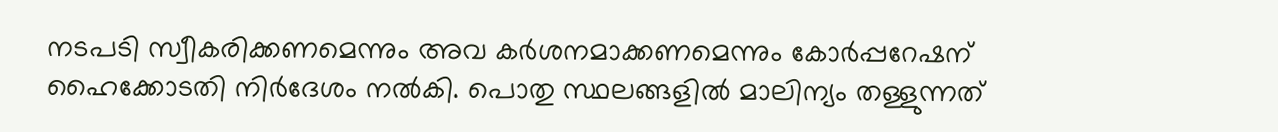നടപടി സ്വീകരിക്കണമെന്നും അവ കർശനമാക്കണമെന്നും കോർപ്പറേഷന് ഹൈക്കോടതി നിർദേശം നൽകി. പൊതു സ്ഥലങ്ങളിൽ മാലിന്യം തള്ളുന്നത്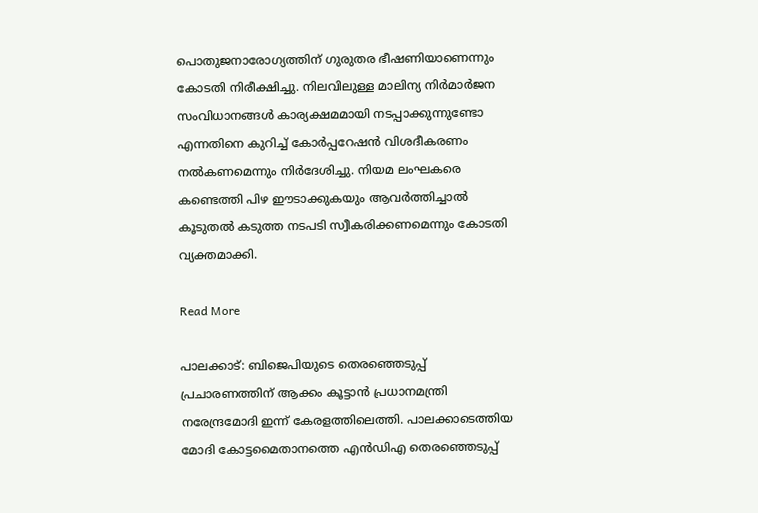പൊതുജനാരോഗ്യത്തിന് ഗുരുതര ഭീഷണിയാണെന്നും കോടതി നിരീക്ഷിച്ചു. നിലവിലുള്ള മാലിന്യ നിർമാർജന സംവിധാനങ്ങൾ കാര്യക്ഷമമായി നടപ്പാക്കുന്നുണ്ടോ എന്നതിനെ കുറിച്ച് കോർപ്പറേഷൻ വിശദീകരണം നൽകണമെന്നും നിർദേശിച്ചു. നിയമ ലംഘകരെ കണ്ടെത്തി പിഴ ഈടാക്കുകയും ആവർത്തിച്ചാൽ കൂടുതൽ കടുത്ത നടപടി സ്വീകരിക്കണമെന്നും കോടതി വ്യക്തമാക്കി.

Read More

പാലക്കാട്: ബിജെപിയുടെ തെരഞ്ഞെടുപ്പ് പ്രചാരണത്തിന് ആക്കം കൂട്ടാൻ പ്രധാനമന്ത്രി നരേന്ദ്രമോദി ഇന്ന് കേരളത്തിലെത്തി. പാലക്കാടെത്തിയ മോദി കോട്ടമൈതാനത്തെ എൻഡിഎ തെരഞ്ഞെടുപ്പ്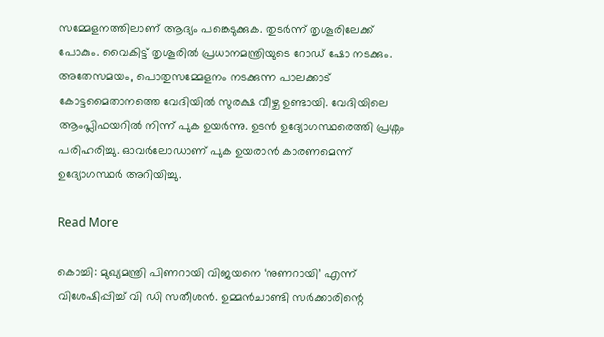സമ്മേളനത്തിലാണ് ആദ്യം പങ്കെടുക്കുക. തുടര്‍ന്ന് തൃശൂരിലേക്ക് പോകും. വൈകിട്ട് തൃശൂരിൽ പ്രധാനമന്ത്രിയുടെ റോഡ് ഷോ നടക്കും. അതേസമയം, പൊതുസമ്മേളനം നടക്കുന്ന പാലക്കാട് കോട്ടമൈതാനത്തെ വേദിയില്‍ സുരക്ഷ വീഴ്ച ഉണ്ടായി. വേദിയിലെ ആംപ്ലിഫയറിൽ നിന്ന് പുക ഉയർന്നു. ഉടന്‍ ഉദ്യോഗസ്ഥരെത്തി പ്രശ്നം പരിഹരിച്ചു. ഓവർലോഡാണ് പുക ഉയരാന്‍ കാരണമെന്ന് ഉദ്യോഗസ്ഥര്‍ അറിയിച്ചു.

Read More

കൊച്ചി: മുഖ്യമന്ത്രി പിണറായി വിജയനെ ‘നുണറായി’ എന്ന് വിശേഷിപ്പിച്ച് വി ഡി സതീശൻ. ഉമ്മൻ‌ചാണ്ടി സർക്കാരിന്റെ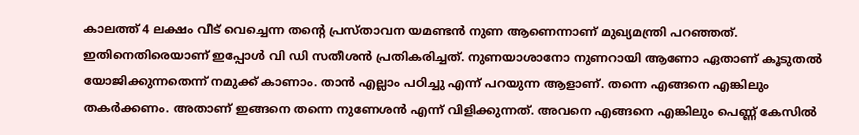കാലത്ത് 4 ലക്ഷം വീട് വെച്ചെന്ന തന്റെ പ്രസ്താവന യമണ്ടൻ നുണ ആണെന്നാണ് മുഖ്യമന്ത്രി പറഞ്ഞത്. ഇതിനെതിരെയാണ് ഇപ്പോൾ വി ഡി സതീശൻ പ്രതികരിച്ചത്. നുണയാശാനോ നുണറായി ആണോ ഏതാണ് കൂടുതൽ യോജിക്കുന്നതെന്ന് നമുക്ക് കാണാം. താൻ എല്ലാം പഠിച്ചു എന്ന് പറയുന്ന ആളാണ്. തന്നെ എങ്ങനെ എങ്കിലും തകർക്കണം. അതാണ്‌ ഇങ്ങനെ തന്നെ നുണേശൻ എന്ന് വിളിക്കുന്നത്. അവനെ എങ്ങനെ എങ്കിലും പെണ്ണ് കേസിൽ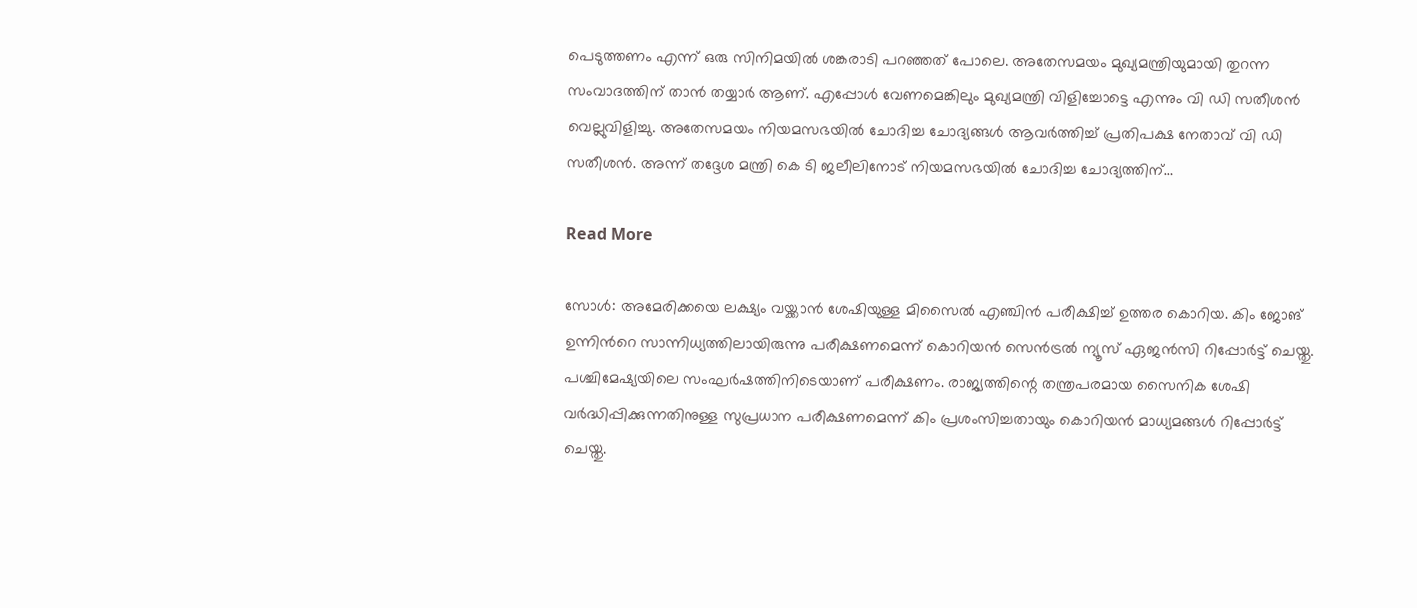പെടുത്തണം എന്ന് ഒരു സിനിമയിൽ ശങ്കരാടി പറഞ്ഞത് പോലെ. അതേസമയം മുഖ്യമന്ത്രിയുമായി തുറന്ന സംവാദത്തിന് താൻ തയ്യാർ ആണ്. എപ്പോൾ വേണമെങ്കിലും മുഖ്യമന്ത്രി വിളിച്ചോട്ടെ എന്നും വി ഡി സതീശൻ വെല്ലുവിളിച്ചു. അതേസമയം നിയമസഭയിൽ ചോദിച്ച ചോദ്യങ്ങൾ ആവർത്തിച്ച് പ്രതിപക്ഷ നേതാവ് വി ഡി സതീശൻ. അന്ന് തദ്ദേശ മന്ത്രി കെ ടി ജലീലിനോട് നിയമസഭയിൽ ചോദിച്ച ചോദ്യത്തിന്…

Read More

സോൾ: അമേരിക്കയെ ലക്ഷ്യം വയ്ക്കാൻ ശേഷിയുള്ള മിസൈൽ എഞ്ചിൻ പരീക്ഷിച്ച് ഉത്തര കൊറിയ. കിം ജോങ് ഉന്നിന്‍റെ സാന്നിധ്യത്തിലായിരുന്നു പരീക്ഷണമെന്ന് കൊറിയൻ സെൻട്രൽ ന്യൂസ് ഏജൻസി റിപ്പോർട്ട് ചെയ്തു. പശ്ചിമേഷ്യയിലെ സംഘർഷത്തിനിടെയാണ് പരീക്ഷണം. രാജ്യത്തിന്റെ തന്ത്രപരമായ സൈനിക ശേഷി വർദ്ധിപ്പിക്കുന്നതിനുള്ള സുപ്രധാന പരീക്ഷണമെന്ന് കിം പ്രശംസിച്ചതായും കൊറിയൻ മാധ്യമങ്ങൾ റിപ്പോർട്ട് ചെയ്തു.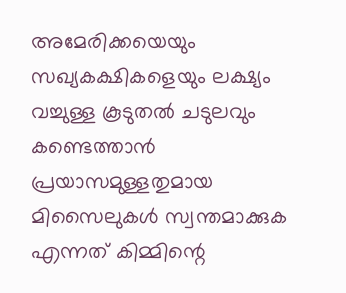അമേരിക്കയെയും സഖ്യകക്ഷികളെയും ലക്ഷ്യം വച്ചുള്ള കൂടുതൽ ചടുലവും കണ്ടെത്താൻ പ്രയാസമുള്ളതുമായ മിസൈലുകൾ സ്വന്തമാക്കുക എന്നത് കിമ്മിന്റെ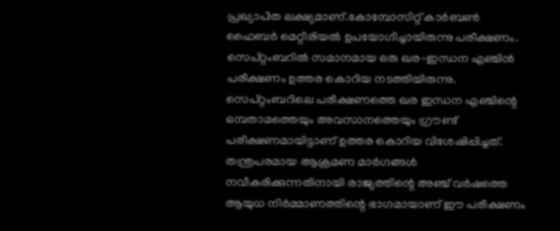പ്രഖ്യാപിത ലക്ഷ്യമാണ്.കോമ്പോസിറ്റ് കാർബൺ ഫൈബർ മെറ്റീരിയൽ ഉപയോഗിച്ചായിരുന്നു പരീക്ഷണം. സെപ്റ്റംബറിൽ സമാനമായ ഒരു ഖര-ഇന്ധന എഞ്ചിൻ പരീക്ഷണം ഉത്തര കൊറിയ നടത്തിയിരുന്നു. സെപ്റ്റംബറിലെ പരീക്ഷണത്തെ ഖര ഇന്ധന എഞ്ചിന്റെ ഒമ്പതാമത്തെയും അവസാനത്തെയും ഗ്രൗണ്ട് പരീക്ഷണമായിട്ടാണ് ഉത്തര കൊറിയ വിശേഷിപ്പിച്ചത്. തന്ത്രപരമായ ആക്രമണ മാർഗങ്ങൾ നവീകരിക്കുന്നതിനായി രാജ്യത്തിന്റെ അഞ്ച് വർഷത്തെ ആയുധ നിർമ്മാണത്തിന്റെ ഭാഗമായാണ് ഈ പരീക്ഷണം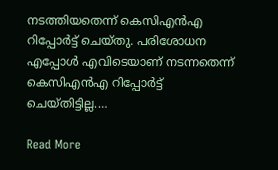നടത്തിയതെന്ന് കെസിഎൻഎ റിപ്പോർട്ട് ചെയ്തു. പരിശോധന എപ്പോൾ എവിടെയാണ് നടന്നതെന്ന് കെസിഎൻഎ റിപ്പോർട്ട് ചെയ്തിട്ടില്ല.…

Read More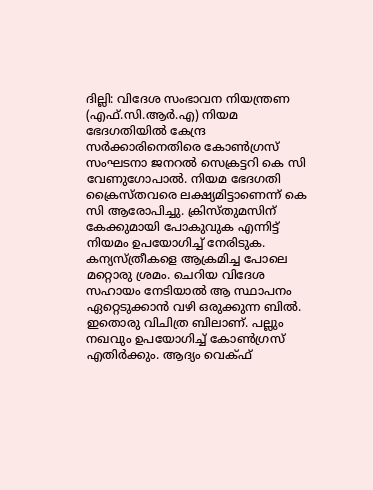ദില്ലി: വിദേശ സംഭാവന നിയന്ത്രണ (എഫ്.സി.ആർ.എ) നിയമ ഭേദഗതിയില്‍ കേന്ദ്ര സര്‍ക്കാരിനെതിരെ കോണ്‍ഗ്രസ് സംഘടനാ ജനറല്‍ സെക്രട്ടറി കെ സി വേണുഗോപാൽ. നിയമ ഭേദഗതി ക്രൈസ്തവരെ ലക്ഷ്യമിട്ടാണെന്ന് കെ സി ആരോപിച്ചു. ക്രിസ്തുമസിന് കേക്കുമായി പോകുവുക എന്നിട്ട് നിയമം ഉപയോഗിച്ച് നേരിടുക. കന്യസ്ത്രീകളെ ആക്രമിച്ച പോലെ മറ്റൊരു ശ്രമം. ചെറിയ വിദേശ സഹായം നേടിയാൽ ആ സ്ഥാപനം ഏറ്റെടുക്കാൻ വഴി ഒരുക്കുന്ന ബിൽ. ഇതൊരു വിചിത്ര ബിലാണ്. പല്ലും നഖവും ഉപയോഗിച്ച് കോൺഗ്രസ് എതിർക്കും. ആദ്യം വെക്ഫ്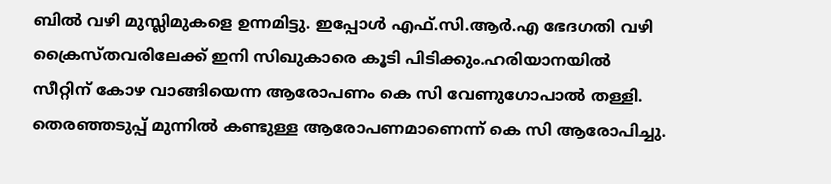ബിൽ വഴി മുസ്ലിമുകളെ ഉന്നമിട്ടു. ഇപ്പോൾ എഫ്.സി.ആർ.എ ഭേദഗതി വഴി ക്രൈസ്തവരിലേക്ക് ഇനി സിഖുകാരെ കൂടി പിടിക്കും.ഹരിയാനയില്‍ സീറ്റിന് കോഴ വാങ്ങിയെന്ന ആരോപണം കെ സി വേണുഗോപാല്‍ തള്ളി. തെരഞ്ഞടുപ്പ് മുന്നിൽ കണ്ടുള്ള ആരോപണമാണെന്ന് കെ സി ആരോപിച്ചു.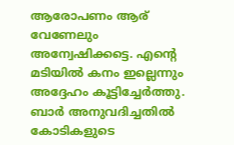ആരോപണം ആര് വേണേലും അന്വേഷിക്കട്ടെ. എന്റെ മടിയിൽ കനം ഇല്ലെന്നും അദ്ദേഹം കൂട്ടിച്ചേര്‍ത്തു. ബാർ അനുവദിച്ചതിൽ കോടികളുടെ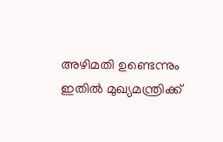അഴിമതി ഉണ്ടെന്നും ഇതില്‍ മുഖ്യമന്ത്രിക്ക്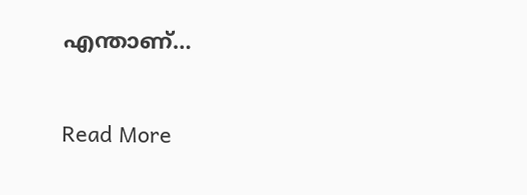എന്താണ്…

Read More